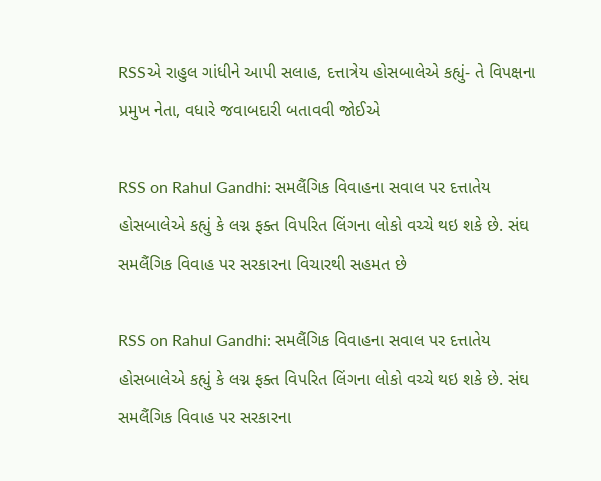RSSએ રાહુલ ગાંધીને આપી સલાહ, દત્તાત્રેય હોસબાલેએ કહ્યું- તે વિપક્ષના પ્રમુખ નેતા, વધારે જવાબદારી બતાવવી જોઈએ

RSS on Rahul Gandhi: સમલૈંગિક વિવાહના સવાલ પર દત્તાતેય હોસબાલેએ કહ્યું કે લગ્ન ફક્ત વિપરિત લિંગના લોકો વચ્ચે થઇ શકે છે. સંઘ સમલૈંગિક વિવાહ પર સરકારના વિચારથી સહમત છે

RSS on Rahul Gandhi: સમલૈંગિક વિવાહના સવાલ પર દત્તાતેય હોસબાલેએ કહ્યું કે લગ્ન ફક્ત વિપરિત લિંગના લોકો વચ્ચે થઇ શકે છે. સંઘ સમલૈંગિક વિવાહ પર સરકારના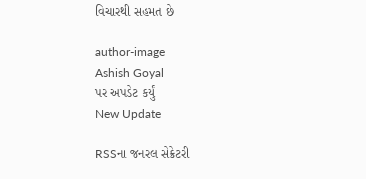વિચારથી સહમત છે

author-image
Ashish Goyal
પર અપડેટ કર્યું
New Update

RSSના જનરલ સેક્રેટરી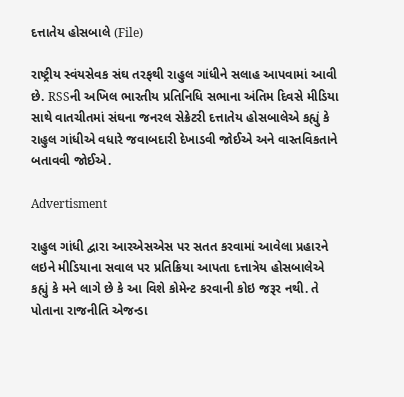દત્તાતેય હોસબાલે (File)

રાષ્ટ્રીય સ્વંયસેવક સંઘ તરફથી રાહુલ ગાંધીને સલાહ આપવામાં આવી છે. RSSની અખિલ ભારતીય પ્રતિનિધિ સભાના અંતિમ દિવસે મીડિયા સાથે વાતચીતમાં સંઘના જનરલ સેક્રેટરી દત્તાતેય હોસબાલેએ કહ્યું કે રાહુલ ગાંધીએ વધારે જવાબદારી દેખાડવી જોઈએ અને વાસ્તવિકતાને બતાવવી જોઈએ.

Advertisment

રાહુલ ગાંધી દ્વારા આરએસએસ પર સતત કરવામાં આવેલા પ્રહારને લઇને મીડિયાના સવાલ પર પ્રતિક્રિયા આપતા દત્તાત્રેય હોસબાલેએ કહ્યું કે મને લાગે છે કે આ વિશે કોમેન્ટ કરવાની કોઇ જરૂર નથી. તે પોતાના રાજનીતિ એજન્ડા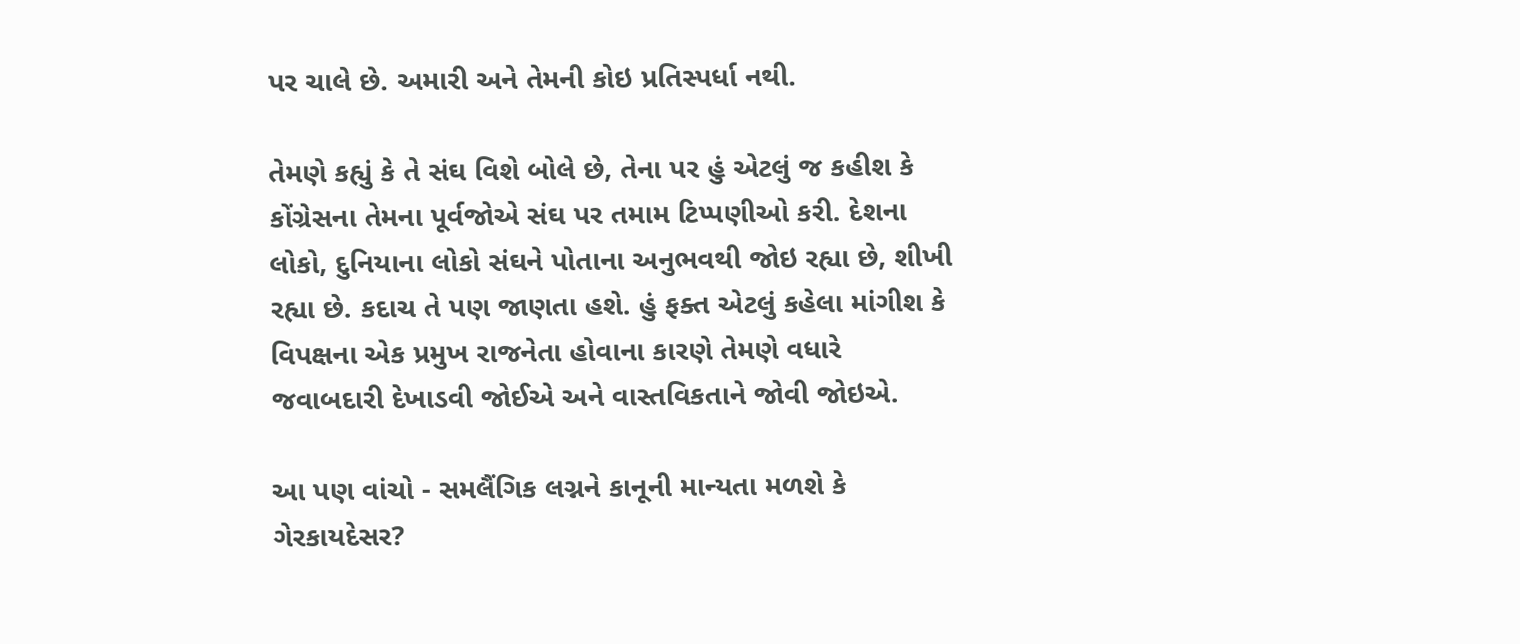પર ચાલે છે. અમારી અને તેમની કોઇ પ્રતિસ્પર્ધા નથી.

તેમણે કહ્યું કે તે સંઘ વિશે બોલે છે, તેના પર હું એટલું જ કહીશ કે કોંગ્રેસના તેમના પૂર્વજોએ સંઘ પર તમામ ટિપ્પણીઓ કરી. દેશના લોકો, દુનિયાના લોકો સંઘને પોતાના અનુભવથી જોઇ રહ્યા છે, શીખી રહ્યા છે. કદાચ તે પણ જાણતા હશે. હું ફક્ત એટલું કહેલા માંગીશ કે વિપક્ષના એક પ્રમુખ રાજનેતા હોવાના કારણે તેમણે વધારે જવાબદારી દેખાડવી જોઈએ અને વાસ્તવિકતાને જોવી જોઇએ.

આ પણ વાંચો - સમલૈંગિક લગ્નને કાનૂની માન્યતા મળશે કે ગેરકાયદેસર?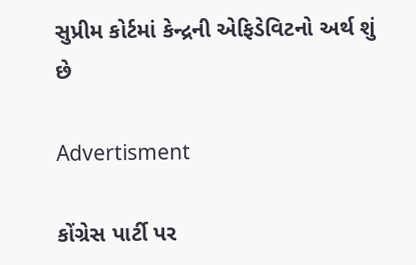સુપ્રીમ કોર્ટમાં કેન્દ્રની એફિડેવિટનો અર્થ શું છે

Advertisment

કોંગ્રેસ પાર્ટી પર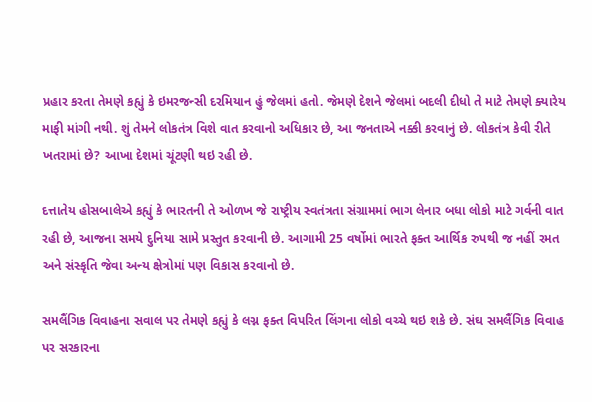પ્રહાર કરતા તેમણે કહ્યું કે ઇમરજન્સી દરમિયાન હું જેલમાં હતો. જેમણે દેશને જેલમાં બદલી દીધો તે માટે તેમણે ક્યારેય માફી માંગી નથી. શું તેમને લોકતંત્ર વિશે વાત કરવાનો અધિકાર છે, આ જનતાએ નક્કી કરવાનું છે. લોકતંત્ર કેવી રીતે ખતરામાં છે? આખા દેશમાં ચૂંટણી થઇ રહી છે.

દત્તાતેય હોસબાલેએ કહ્યું કે ભારતની તે ઓળખ જે રાષ્ટ્રીય સ્વતંત્રતા સંગ્રામમાં ભાગ લેનાર બધા લોકો માટે ગર્વની વાત રહી છે, આજના સમયે દુનિયા સામે પ્રસ્તુત કરવાની છે. આગામી 25 વર્ષોમાં ભારતે ફક્ત આર્થિક રુપથી જ નહીં રમત અને સંસ્કૃતિ જેવા અન્ય ક્ષેત્રોમાં પણ વિકાસ કરવાનો છે.

સમલૈંગિક વિવાહના સવાલ પર તેમણે કહ્યું કે લગ્ન ફક્ત વિપરિત લિંગના લોકો વચ્ચે થઇ શકે છે. સંઘ સમલૈંગિક વિવાહ પર સરકારના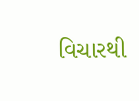વિચારથી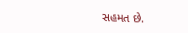સહમત છે.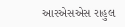આરએસએસ રાહુલ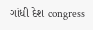ગાંધી દેશ congress